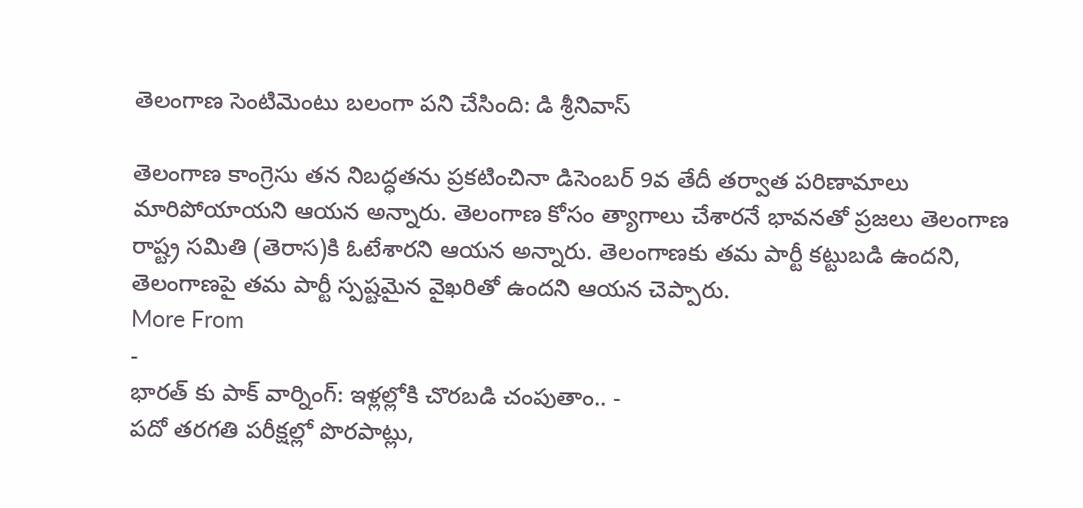తెలంగాణ సెంటిమెంటు బలంగా పని చేసింది: డి శ్రీనివాస్

తెలంగాణ కాంగ్రెసు తన నిబద్ధతను ప్రకటించినా డిసెంబర్ 9వ తేదీ తర్వాత పరిణామాలు మారిపోయాయని ఆయన అన్నారు. తెలంగాణ కోసం త్యాగాలు చేశారనే భావనతో ప్రజలు తెలంగాణ రాష్ట్ర సమితి (తెరాస)కి ఓటేశారని ఆయన అన్నారు. తెలంగాణకు తమ పార్టీ కట్టుబడి ఉందని, తెలంగాణపై తమ పార్టీ స్పష్టమైన వైఖరితో ఉందని ఆయన చెప్పారు.
More From
-
భారత్ కు పాక్ వార్నింగ్: ఇళ్లల్లోకి చొరబడి చంపుతాం.. -
పదో తరగతి పరీక్షల్లో పొరపాట్లు,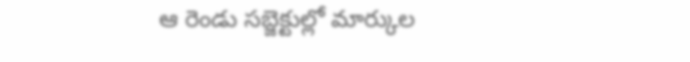ఆ రెండు సబ్జెక్టుల్లో మార్కుల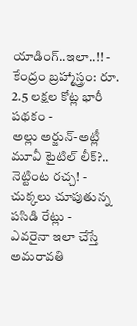యాడింగ్..ఇలా..!! -
కేంద్రం బ్రహ్మాస్త్రం: రూ. 2.5 లక్షల కోట్ల భారీ పథకం -
అల్లు అర్జున్-అట్లీ మూవీ టైటిల్ లీక్?.. నెట్టింట రచ్చ! -
చుక్కలు చూపుతున్న పసిడి రేట్లు -
ఎవరైనా ఇలా చేస్తే అమరావతి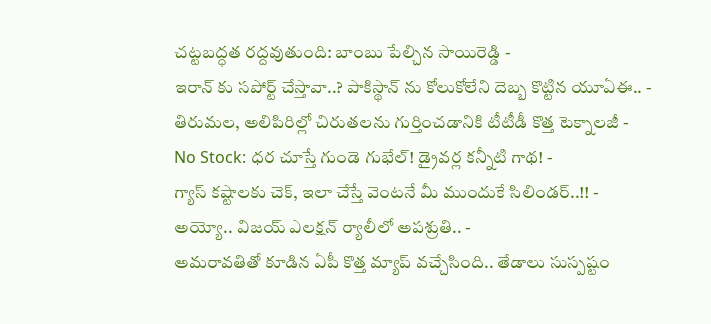చట్టబద్ధత రద్దవుతుంది: బాంబు పేల్చిన సాయిరెడ్డి -
ఇరాన్ కు సపోర్ట్ చేస్తావా..? పాకిస్థాన్ ను కోలుకోలేని దెబ్బ కొట్టిన యూఏఈ.. -
తిరుమల, అలిపిరిల్లో చిరుతలను గుర్తించడానికి టీటీడీ కొత్త టెక్నాలజీ -
No Stock: ధర చూస్తే గుండె గుభేల్! డ్రైవర్ల కన్నీటి గాథ! -
గ్యాస్ కష్టాలకు చెక్, ఇలా చేస్తే వెంటనే మీ ముందుకే సిలిండర్..!! -
అయ్యో.. విజయ్ ఎలక్షన్ ర్యాలీలో అపశ్రుతి.. -
అమరావతితో కూడిన ఏపీ కొత్త మ్యాప్ వచ్చేసింది.. తేడాలు సుస్పష్టం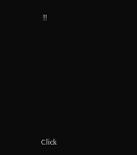!!












Click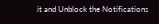it and Unblock the Notifications